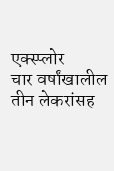एक्स्प्लोर
चार वर्षांखालील तीन लेकरांसह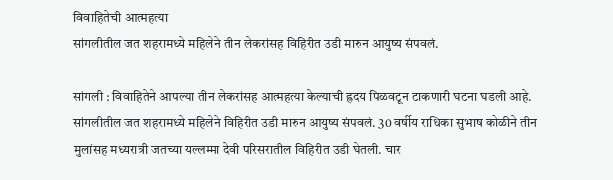विवाहितेची आत्महत्या
सांगलीतील जत शहरामध्ये महिलेने तीन लेकरांसह विहिरीत उडी मारुन आयुष्य संपवलं.

सांगली : विवाहितेने आपल्या तीन लेकरांसह आत्महत्या केल्याची ह्रदय पिळवटून टाकणारी घटना घडली आहे. सांगलीतील जत शहरामध्ये महिलेने विहिरीत उडी मारुन आयुष्य संपवलं. 30 वर्षीय राधिका सुभाष कोळीने तीन मुलांसह मध्यरात्री जतच्या यल्लम्मा देवी परिसरातील विहिरीत उडी घेतली. चार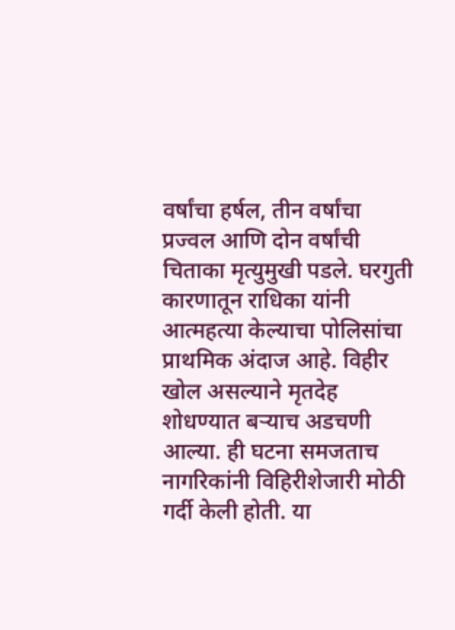वर्षांचा हर्षल, तीन वर्षांचा प्रज्वल आणि दोन वर्षांची चिताका मृत्युमुखी पडले. घरगुती कारणातून राधिका यांनी आत्महत्या केल्याचा पोलिसांचा प्राथमिक अंदाज आहे. विहीर खोल असल्याने मृतदेह शोधण्यात बऱ्याच अडचणी आल्या. ही घटना समजताच नागरिकांनी विहिरीशेजारी मोठी गर्दी केली होती. या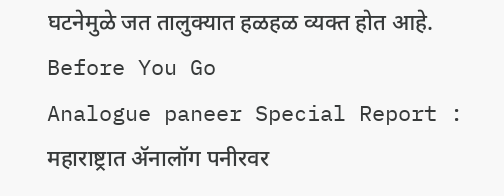घटनेमुळे जत तालुक्यात हळहळ व्यक्त होत आहे.
Before You Go
Analogue paneer Special Report : महाराष्ट्रात ॲनालॉग पनीरवर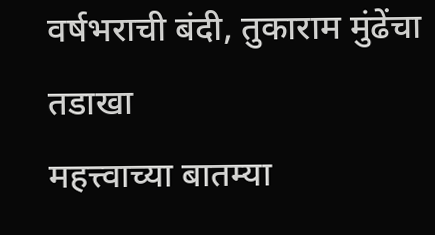वर्षभराची बंदी, तुकाराम मुंढेंचा तडाखा
महत्त्वाच्या बातम्या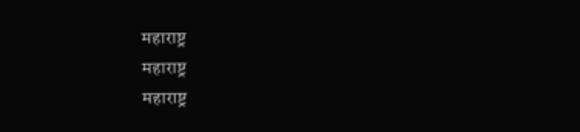महाराष्ट्र
महाराष्ट्र
महाराष्ट्र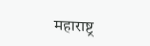महाराष्ट्र